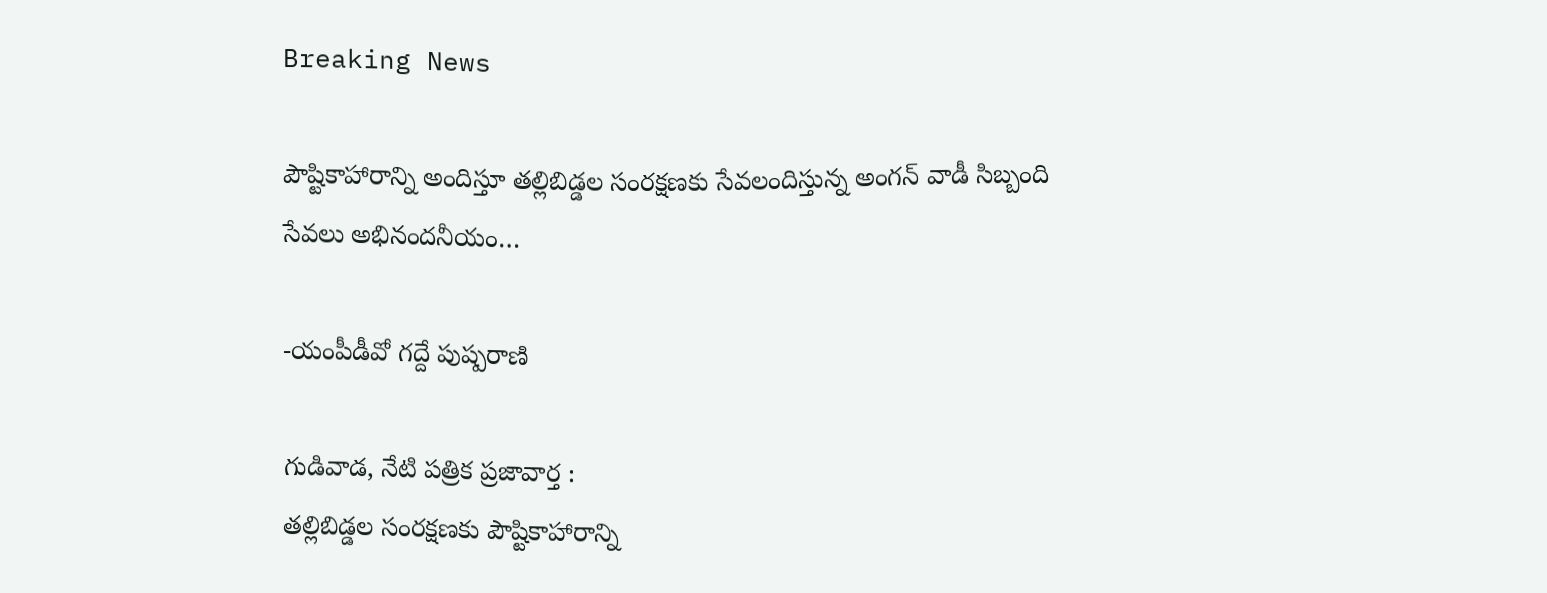Breaking News

పౌష్టికాహారాన్ని అందిస్తూ తల్లిబిడ్డల సంరక్షణకు సేవలందిస్తున్న అంగన్ వాడీ సిబ్బంది సేవలు అభినందనీయం…

-యంపీడీవో గద్దే పుష్పరాణి

గుడివాడ, నేటి పత్రిక ప్రజావార్త :
తల్లిబిడ్డల సంరక్షణకు పౌష్టికాహారాన్ని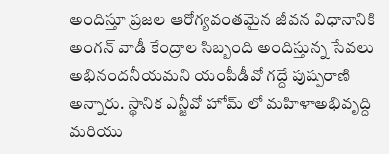అందిస్తూ ప్రజల ఆరోగ్యవంతమైన జీవన విధానానికి అంగన్ వాడీ కేంద్రాల సిబ్బంది అందిస్తున్న సేవలు అభినందనీయమని యంపీడీవో గద్దే పుష్పరాణి అన్నారు. స్థానిక ఎన్జీవో హోమ్ లో మహిళాఅభివృద్ది మరియు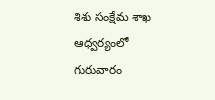శిశు సంక్షేమ శాఖ ఆధ్వర్యంలో గురువారం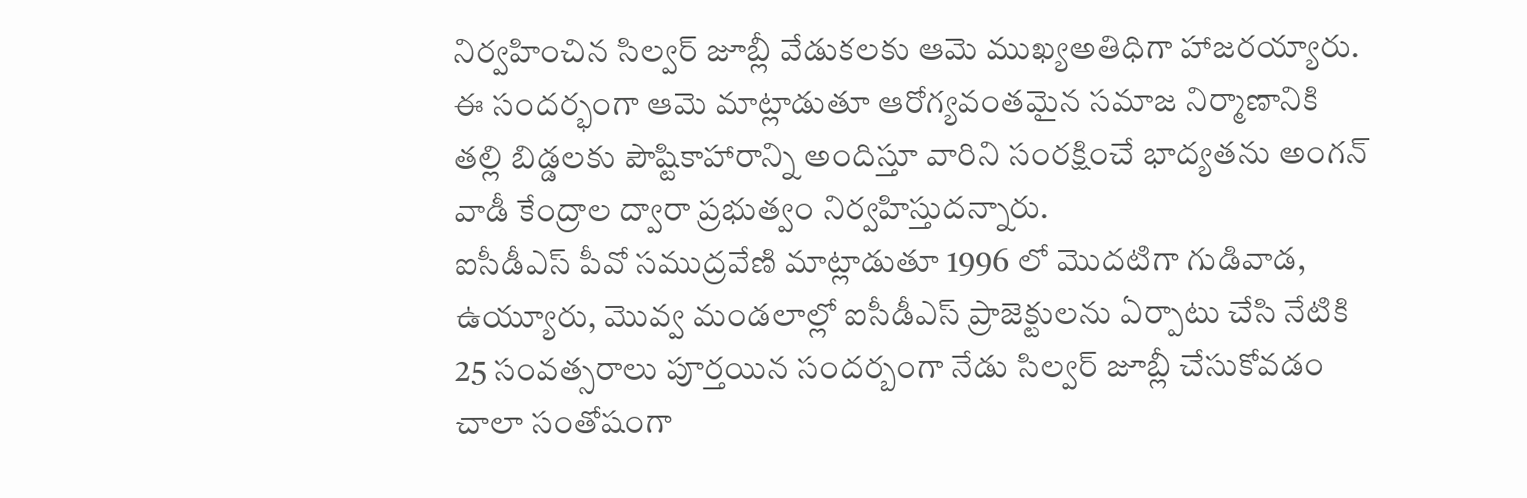నిర్వహించిన సిల్వర్ జూబ్లీ వేడుకలకు ఆమె ముఖ్యఅతిధిగా హాజరయ్యారు. ఈ సందర్భంగా ఆమె మాట్లాడుతూ ఆరోగ్యవంతమైన సమాజ నిర్మాణానికి తల్లి బిడ్డలకు పౌష్టికాహారాన్ని అందిస్తూ వారిని సంరక్షించే భాద్యతను అంగన్ వాడీ కేంద్రాల ద్వారా ప్రభుత్వం నిర్వహిస్తుదన్నారు.
ఐసీడీఎస్ పీవో సముద్రవేణి మాట్లాడుతూ 1996 లో మొదటిగా గుడివాడ, ఉయ్యూరు, మొవ్వ మండలాల్లో ఐసీడీఎస్ ప్రాజెక్టులను ఏర్పాటు చేసి నేటికి 25 సంవత్సరాలు పూర్తయిన సందర్బంగా నేడు సిల్వర్ జూబ్లీ చేసుకోవడం చాలా సంతోషంగా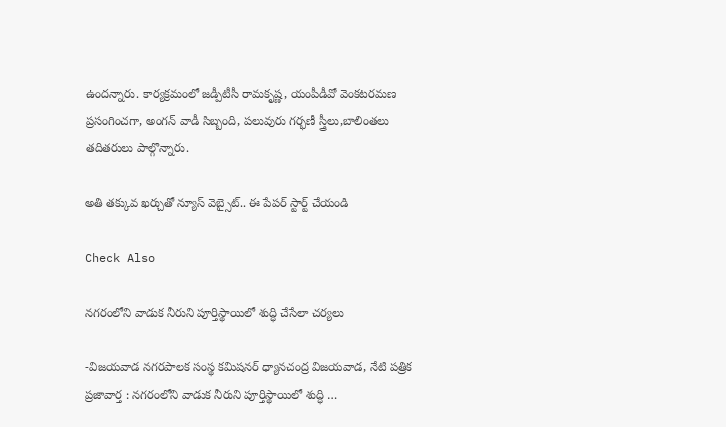ఉందన్నారు. కార్యక్రమంలో జడ్పీటీసీ రామకృష్ణ, యంపీడీవో వెంకటరమణ ప్రసంగించగా, అంగన్ వాడీ సిబ్బంది, పలువురు గర్భణీ స్త్రీలు,బాలింతలు తదితరులు పాల్గొన్నారు.

అతి తక్కువ ఖర్చుతో న్యూస్ వెబ్సైట్.. ఈ పేపర్ స్టార్ట్ చేయండి

Check Also

నగరంలోని వాడుక నీరుని పూర్తిస్థాయిలో శుద్ధి చేసేలా చర్యలు

-విజయవాడ నగరపాలక సంస్థ కమిషనర్ ధ్యానచంద్ర విజయవాడ, నేటి పత్రిక ప్రజావార్త : నగరంలోని వాడుక నీరుని పూర్తిస్థాయిలో శుద్ధి …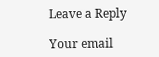Leave a Reply

Your email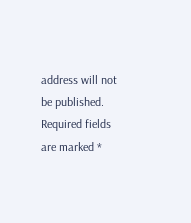address will not be published. Required fields are marked *